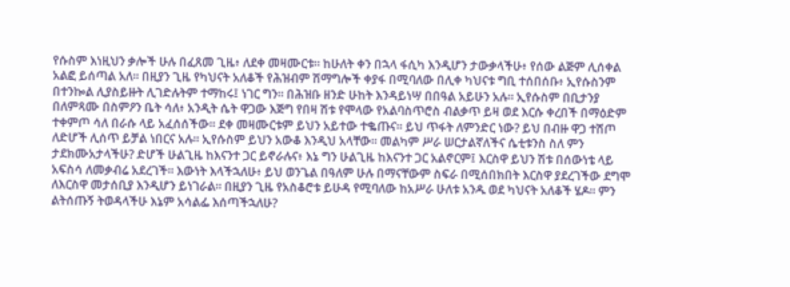የሱስም እነዚህን ቃሎች ሁሉ በፈጸመ ጊዜ፥ ለደቀ መዛሙርቱ። ከሁለት ቀን በኋላ ፋሲካ እንዲሆን ታውቃላችሁ፥ የሰው ልጅም ሊሰቀል አልፎ ይሰጣል አለ። በዚያን ጊዜ የካህናት አለቆች የሕዝብም ሽማግሎች ቀያፋ በሚባለው በሊቀ ካህናቱ ግቢ ተሰበሰቡ፥ ኢየሱስንም በተንኰል ሊያስይዙት ሊገድሉትም ተማከሩ፤ ነገር ግን። በሕዝቡ ዘንድ ሁከት እንዳይነሣ በበዓል አይሁን አሉ። ኢየሱስም በቢታንያ በለምጻሙ በስምዖን ቤት ሳለ፥ አንዲት ሴት ዋጋው እጅግ የበዛ ሽቱ የሞላው የአልባስጥሮስ ብልቃጥ ይዛ ወደ እርሱ ቀረበች በማዕድም ተቀምጦ ሳለ በራሱ ላይ አፈሰሰችው። ደቀ መዛሙርቱም ይህን አይተው ተቈጡና። ይህ ጥፋት ለምንድር ነው? ይህ በብዙ ዋጋ ተሽጦ ለድሆች ሊሰጥ ይቻል ነበርና አሉ። ኢየሱስም ይህን አውቆ እንዲህ አላቸው። መልካም ሥራ ሠርታልኛለችና ሴቲቱንስ ስለ ምን ታደክሙአታላችሁ? ድሆች ሁልጊዜ ከእናንተ ጋር ይኖራሉና፥ እኔ ግን ሁልጊዜ ከእናንተ ጋር አልኖርም፤ እርስዋ ይህን ሽቱ በሰውነቴ ላይ አፍስሳ ለመቃብሬ አደረገች። እውነት እላችኋለሁ፥ ይህ ወንጌል በዓለም ሁሉ በማናቸውም ስፍራ በሚሰበክበት እርስዋ ያደረገችው ደግሞ ለእርስዋ መታሰቢያ እንዲሆን ይነገራል። በዚያን ጊዜ የአስቆሮቱ ይሁዳ የሚባለው ከአሥራ ሁለቱ አንዱ ወደ ካህናት አለቆች ሄዶ። ምን ልትሰጡኝ ትወዳላችሁ እኔም አሳልፌ እሰጣችኋለሁ?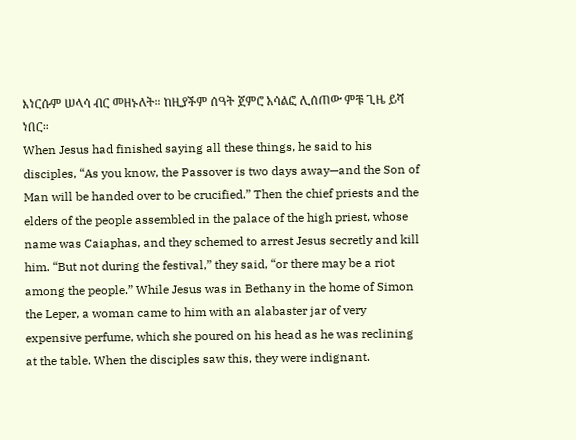እነርሱም ሠላሳ ብር መዘኑለት። ከዚያችም ሰዓት ጀምሮ አሳልፎ ሊሰጠው ምቹ ጊዜ ይሻ ነበር።
When Jesus had finished saying all these things, he said to his disciples, “As you know, the Passover is two days away—and the Son of Man will be handed over to be crucified.” Then the chief priests and the elders of the people assembled in the palace of the high priest, whose name was Caiaphas, and they schemed to arrest Jesus secretly and kill him. “But not during the festival,” they said, “or there may be a riot among the people.” While Jesus was in Bethany in the home of Simon the Leper, a woman came to him with an alabaster jar of very expensive perfume, which she poured on his head as he was reclining at the table. When the disciples saw this, they were indignant.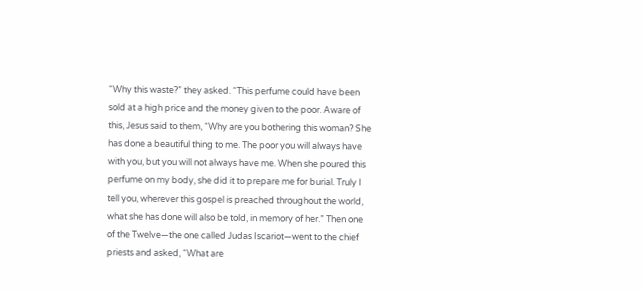“Why this waste?” they asked. “This perfume could have been sold at a high price and the money given to the poor. Aware of this, Jesus said to them, “Why are you bothering this woman? She has done a beautiful thing to me. The poor you will always have with you, but you will not always have me. When she poured this perfume on my body, she did it to prepare me for burial. Truly I tell you, wherever this gospel is preached throughout the world, what she has done will also be told, in memory of her.” Then one of the Twelve—the one called Judas Iscariot—went to the chief priests and asked, “What are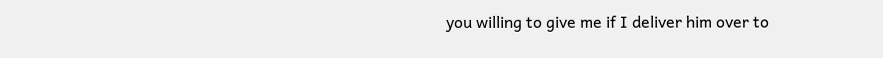you willing to give me if I deliver him over to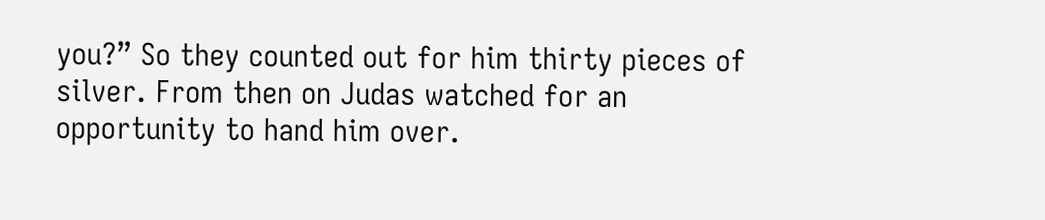you?” So they counted out for him thirty pieces of silver. From then on Judas watched for an opportunity to hand him over.